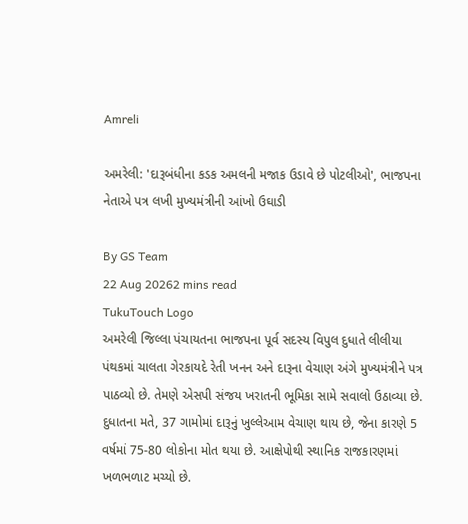Amreli

અમરેલી: 'દારૂબંધીના કડક અમલની મજાક ઉડાવે છે પોટલીઓ', ભાજપના નેતાએ પત્ર લખી મુખ્યમંત્રીની આંખો ઉઘાડી

By GS Team
22 Aug 20262 mins read
TukuTouch Logo
અમરેલી જિલ્લા પંચાયતના ભાજપના પૂર્વ સદસ્ય વિપુલ દુધાતે લીલીયા પંથકમાં ચાલતા ગેરકાયદે રેતી ખનન અને દારૂના વેચાણ અંગે મુખ્યમંત્રીને પત્ર પાઠવ્યો છે. તેમણે એસપી સંજય ખરાતની ભૂમિકા સામે સવાલો ઉઠાવ્યા છે. દુધાતના મતે, 37 ગામોમાં દારૂનું ખુલ્લેઆમ વેચાણ થાય છે, જેના કારણે 5 વર્ષમાં 75-80 લોકોના મોત થયા છે. આક્ષેપોથી સ્થાનિક રાજકારણમાં ખળભળાટ મચ્યો છે.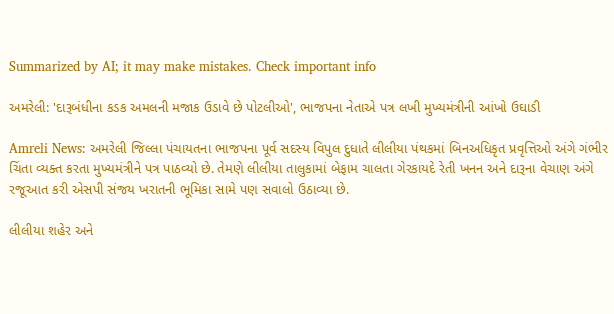Summarized by AI; it may make mistakes. Check important info

અમરેલી: 'દારૂબંધીના કડક અમલની મજાક ઉડાવે છે પોટલીઓ', ભાજપના નેતાએ પત્ર લખી મુખ્યમંત્રીની આંખો ઉઘાડી

Amreli News: અમરેલી જિલ્લા પંચાયતના ભાજપના પૂર્વ સદસ્ય વિપુલ દુધાતે લીલીયા પંથકમાં બિનઅધિકૃત પ્રવૃત્તિઓ અંગે ગંભીર ચિંતા વ્યક્ત કરતા મુખ્યમંત્રીને પત્ર પાઠવ્યો છે. તેમણે લીલીયા તાલુકામાં બેફામ ચાલતા ગેરકાયદે રેતી ખનન અને દારૂના વેચાણ અંગે રજૂઆત કરી એસપી સંજય ખરાતની ભૂમિકા સામે પણ સવાલો ઉઠાવ્યા છે.

લીલીયા શહેર અને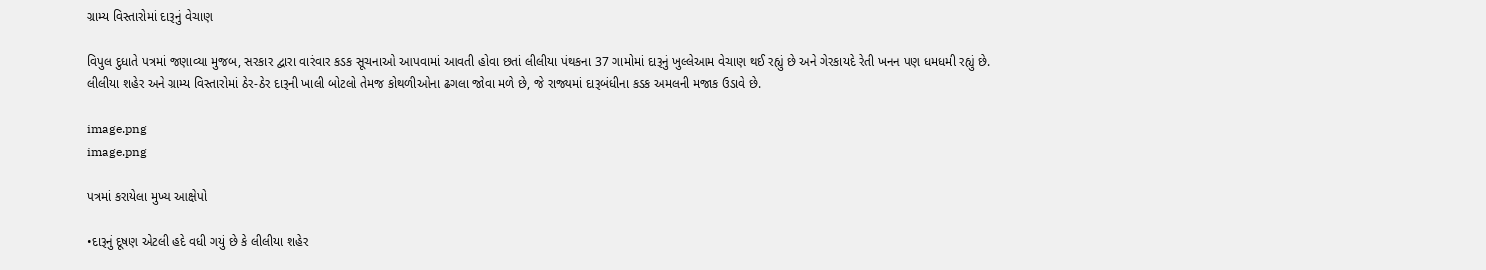ગ્રામ્ય વિસ્તારોમાં દારૂનું વેચાણ

વિપુલ દુધાતે પત્રમાં જણાવ્યા મુજબ, સરકાર દ્વારા વારંવાર કડક સૂચનાઓ આપવામાં આવતી હોવા છતાં લીલીયા પંથકના 37 ગામોમાં દારૂનું ખુલ્લેઆમ વેચાણ થઈ રહ્યું છે અને ગેરકાયદે રેતી ખનન પણ ધમધમી રહ્યું છે. લીલીયા શહેર અને ગ્રામ્ય વિસ્તારોમાં ઠેર-ઠેર દારૂની ખાલી બોટલો તેમજ કોથળીઓના ઢગલા જોવા મળે છે, જે રાજ્યમાં દારૂબંધીના કડક અમલની મજાક ઉડાવે છે.

image.png
image.png

પત્રમાં કરાયેલા મુખ્ય આક્ષેપો

•દારૂનું દૂષણ એટલી હદે વધી ગયું છે કે લીલીયા શહેર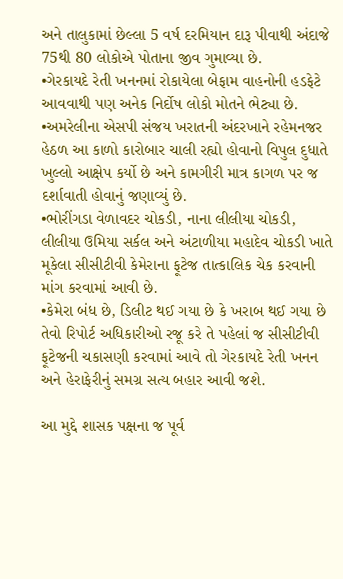અને તાલુકામાં છેલ્લા 5 વર્ષ દરમિયાન દારૂ પીવાથી અંદાજે 75થી 80 લોકોએ પોતાના જીવ ગુમાવ્યા છે.
•ગેરકાયદે રેતી ખનનમાં રોકાયેલા બેફામ વાહનોની હડફેટે આવવાથી પણ અનેક નિર્દોષ લોકો મોતને ભેટ્યા છે.
•અમરેલીના એસપી સંજય ખરાતની અંદરખાને રહેમનજર હેઠળ આ કાળો કારોબાર ચાલી રહ્યો હોવાનો વિપુલ દુધાતે ખુલ્લો આક્ષેપ કર્યો છે અને કામગીરી માત્ર કાગળ પર જ દર્શાવાતી હોવાનું જણાવ્યું છે.
•ભોરીંગડા વેળાવદર ચોકડી, નાના લીલીયા ચોકડી, લીલીયા ઉમિયા સર્કલ અને અંટાળીયા મહાદેવ ચોકડી ખાતે મૂકેલા સીસીટીવી કેમેરાના ફૂટેજ તાત્કાલિક ચેક કરવાની માંગ કરવામાં આવી છે.
•કેમેરા બંધ છે, ડિલીટ થઈ ગયા છે કે ખરાબ થઈ ગયા છે તેવો રિપોર્ટ અધિકારીઓ રજૂ કરે તે પહેલાં જ સીસીટીવી ફૂટેજની ચકાસણી કરવામાં આવે તો ગેરકાયદે રેતી ખનન અને હેરાફેરીનું સમગ્ર સત્ય બહાર આવી જશે.

આ મુદ્દે શાસક પક્ષના જ પૂર્વ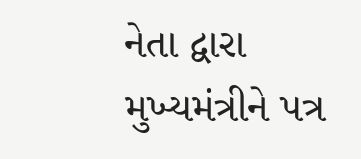નેતા દ્વારા મુખ્યમંત્રીને પત્ર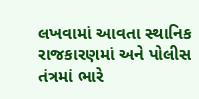લખવામાં આવતા સ્થાનિક રાજકારણમાં અને પોલીસ તંત્રમાં ભારે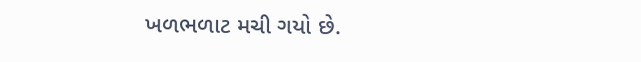ખળભળાટ મચી ગયો છે.